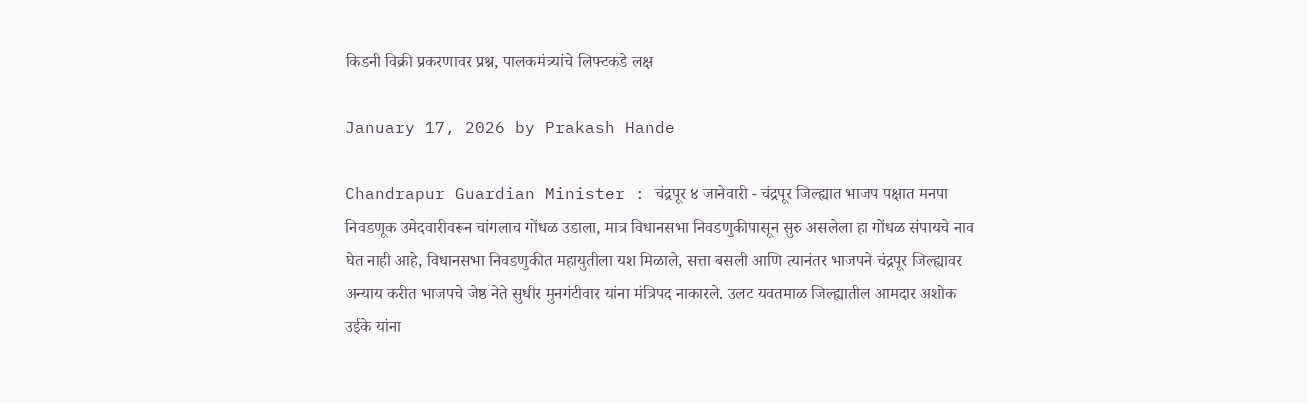किडनी विक्री प्रकरणावर प्रश्न, पालकमंत्र्यांचे लिफ्टकडे लक्ष

January 17, 2026 by Prakash Hande

Chandrapur Guardian Minister : चंद्रपूर ४ जानेवारी - चंद्रपूर जिल्ह्यात भाजप पक्षात मनपा निवडणूक उमेदवारीवरून चांगलाच गोंधळ उडाला, मात्र विधानसभा निवडणुकीपासून सुरु असलेला हा गोंधळ संपायचे नाव घेत नाही आहे, विधानसभा निवडणुकीत महायुतीला यश मिळाले, सत्ता बसली आणि त्यानंतर भाजपने चंद्रपूर जिल्ह्यावर अन्याय करीत भाजपचे जेष्ठ नेते सुधीर मुनगंटीवार यांना मंत्रिपद नाकारले. उलट यवतमाळ जिल्ह्यातील आमदार अशोक उईके यांना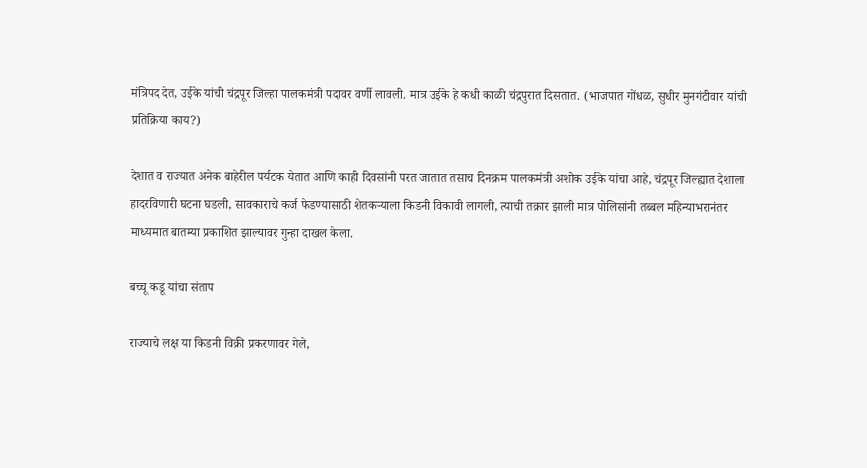मंत्रिपद देत, उईके यांची चंद्रपूर जिल्हा पालकमंत्री पदावर वर्णी लावली. मात्र उईके हे कधी काळी चंद्रपुरात दिसतात. (भाजपात गोंधळ, सुधीर मुनगंटीवार यांची प्रतिक्रिया काय?)

देशात व राज्यात अनेक बाहेरील पर्यटक येतात आणि काही दिवसांनी परत जातात तसाच दिनक्रम पालकमंत्री अशोक उईके यांचा आहे, चंद्रपूर जिल्ह्यात देशाला हादरविणारी घटना घडली, सावकाराचे कर्ज फेडण्यासाठी शेतकऱ्याला किडनी विकावी लागली, त्याची तक्रार झाली मात्र पोलिसांनी तब्बल महिन्याभरानंतर माध्यमात बातम्या प्रकाशित झाल्यावर गुन्हा दाखल केला.

बच्चू कडू यांचा संताप

राज्याचे लक्ष या किडनी विक्री प्रकरणावर गेले,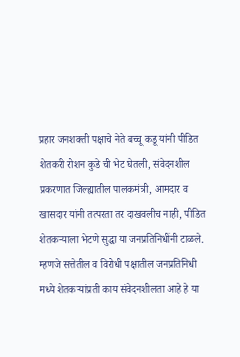प्रहार जनशक्ती पक्षाचे नेते बच्चू कडू यांनी पीडित शेतकरी रोशन कुडे ची भेट घेतली, संवेदनशील प्रकरणात जिल्ह्यातील पालकमंत्री, आमदार व खासदार यांनी तत्परता तर दाखवलीच नाही, पीडित शेतकऱ्याला भेटणे सुद्धा या जनप्रतिनिधींनी टाळले. म्हणजे सत्तेतील व विरोधी पक्षातील जनप्रतिनिधी मध्ये शेतकऱ्यांप्रती काय संवेदनशीलता आहे हे या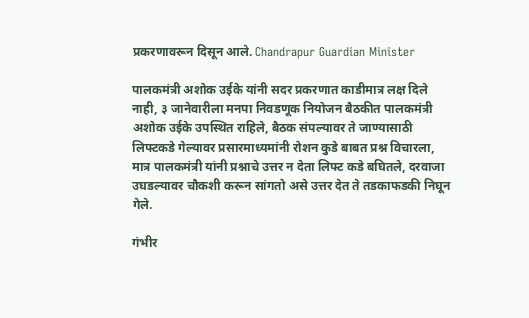प्रकरणावरून दिसून आले. Chandrapur Guardian Minister

पालकमंत्री अशोक उईके यांनी सदर प्रकरणात काडीमात्र लक्ष दिले नाही, ३ जानेवारीला मनपा निवडणूक नियोजन बैठकीत पालकमंत्री अशोक उईके उपस्थित राहिले, बैठक संपल्यावर ते जाण्यासाठी लिफ्टकडे गेल्यावर प्रसारमाध्यमांनी रोशन कुडे बाबत प्रश्न विचारला, मात्र पालकमंत्री यांनी प्रश्नाचे उत्तर न देता लिफ्ट कडे बघितले, दरवाजा उघडल्यावर चौकशी करून सांगतो असे उत्तर देत ते तडकाफडकी निघून गेले.

गंभीर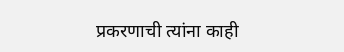प्रकरणाची त्यांना काही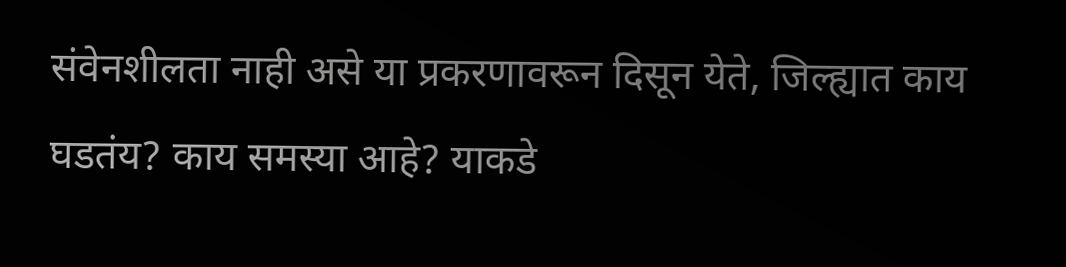संवेनशीलता नाही असे या प्रकरणावरून दिसून येते, जिल्ह्यात काय घडतंय? काय समस्या आहे? याकडे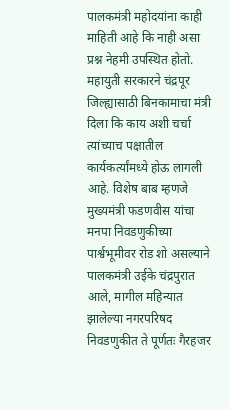पालकमंत्री महोदयांना काही माहिती आहे कि नाही असा प्रश्न नेहमी उपस्थित होतो. महायुती सरकारने चंद्रपूर जिल्ह्यासाठी बिनकामाचा मंत्री दिला कि काय अशी चर्चा त्यांच्याच पक्षातील कार्यकर्त्यांमध्ये होऊ लागली आहे. विशेष बाब म्हणजे मुख्यमंत्री फडणवीस यांचा मनपा निवडणुकीच्या पार्श्वभूमीवर रोड शो असल्याने पालकमंत्री उईके चंद्रपुरात आले, मागील महिन्यात झालेल्या नगरपरिषद निवडणुकीत ते पूर्णतः गैरहजर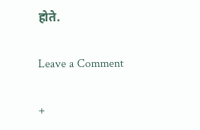होते.

Leave a Comment

+